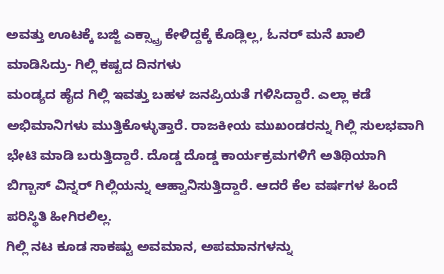ಅವತ್ತು ಊಟಕ್ಕೆ ಬಜ್ಜಿ ಎಕ್ಸ್ಟ್ರಾ ಕೇಳಿದ್ದಕ್ಕೆ ಕೊಡ್ಲಿಲ್ಲ, ಓನರ್ ಮನೆ ಖಾಲಿ ಮಾಡಿಸಿದ್ರು- ಗಿಲ್ಲಿ ಕಷ್ಟದ ದಿನಗಳು
ಮಂಡ್ಯದ ಹೈದ ಗಿಲ್ಲಿ ಇವತ್ತು ಬಹಳ ಜನಪ್ರಿಯತೆ ಗಳಿಸಿದ್ದಾರೆ. ಎಲ್ಲಾ ಕಡೆ ಅಭಿಮಾನಿಗಳು ಮುತ್ತಿಕೊಳ್ಳುತ್ತಾರೆ. ರಾಜಕೀಯ ಮುಖಂಡರನ್ನು ಗಿಲ್ಲಿ ಸುಲಭವಾಗಿ ಭೇಟಿ ಮಾಡಿ ಬರುತ್ತಿದ್ದಾರೆ. ದೊಡ್ಡ ದೊಡ್ಡ ಕಾರ್ಯಕ್ರಮಗಳಿಗೆ ಅತಿಥಿಯಾಗಿ ಬಿಗ್ಬಾಸ್ ವಿನ್ನರ್ ಗಿಲ್ಲಿಯನ್ನು ಆಹ್ವಾನಿಸುತ್ತಿದ್ದಾರೆ. ಆದರೆ ಕೆಲ ವರ್ಷಗಳ ಹಿಂದೆ ಪರಿಸ್ಥಿತಿ ಹೀಗಿರಲಿಲ್ಲ.
ಗಿಲ್ಲಿ ನಟ ಕೂಡ ಸಾಕಷ್ಟು ಅವಮಾನ, ಅಪಮಾನಗಳನ್ನು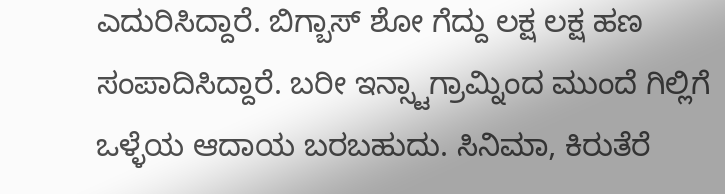ಎದುರಿಸಿದ್ದಾರೆ. ಬಿಗ್ಬಾಸ್ ಶೋ ಗೆದ್ದು ಲಕ್ಷ ಲಕ್ಷ ಹಣ ಸಂಪಾದಿಸಿದ್ದಾರೆ. ಬರೀ ಇನ್ಸ್ಟಾಗ್ರಾಮ್ನಿಂದ ಮುಂದೆ ಗಿಲ್ಲಿಗೆ ಒಳ್ಳೆಯ ಆದಾಯ ಬರಬಹುದು. ಸಿನಿಮಾ, ಕಿರುತೆರೆ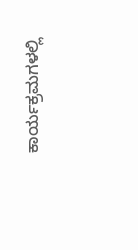ಕಾರ್ಯಕ್ರಮಗಳಲ್ಲಿ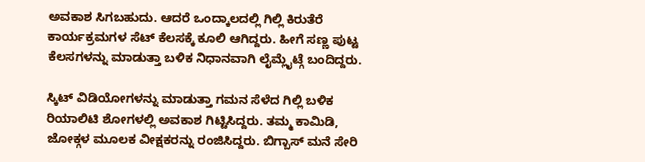ಅವಕಾಶ ಸಿಗಬಹುದು. ಆದರೆ ಒಂದ್ಕಾಲದಲ್ಲಿ ಗಿಲ್ಲಿ ಕಿರುತೆರೆ ಕಾರ್ಯಕ್ರಮಗಳ ಸೆಟ್ ಕೆಲಸಕ್ಕೆ ಕೂಲಿ ಆಗಿದ್ದರು. ಹೀಗೆ ಸಣ್ಣ ಪುಟ್ಟ ಕೆಲಸಗಳನ್ನು ಮಾಡುತ್ತಾ ಬಳಿಕ ನಿಧಾನವಾಗಿ ಲೈಮ್ಲೈಟ್ಗೆ ಬಂದಿದ್ದರು.

ಸ್ಕಿಟ್ ವಿಡಿಯೋಗಳನ್ನು ಮಾಡುತ್ತಾ ಗಮನ ಸೆಳೆದ ಗಿಲ್ಲಿ ಬಳಿಕ ರಿಯಾಲಿಟಿ ಶೋಗಳಲ್ಲಿ ಅವಕಾಶ ಗಿಟ್ಟಿಸಿದ್ದರು. ತಮ್ಮ ಕಾಮಿಡಿ, ಜೋಕ್ಗಳ ಮೂಲಕ ವೀಕ್ಷಕರನ್ನು ರಂಜಿಸಿದ್ದರು. ಬಿಗ್ಬಾಸ್ ಮನೆ ಸೇರಿ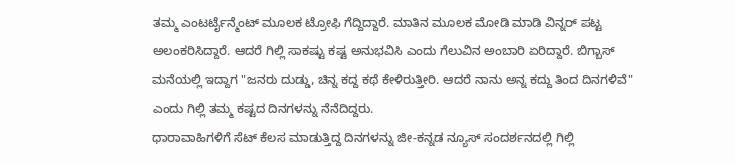ತಮ್ಮ ಎಂಟರ್ಟೈನ್ಮೆಂಟ್ ಮೂಲಕ ಟ್ರೋಫಿ ಗೆದ್ದಿದ್ದಾರೆ. ಮಾತಿನ ಮೂಲಕ ಮೋಡಿ ಮಾಡಿ ವಿನ್ನರ್ ಪಟ್ಟ ಅಲಂಕರಿಸಿದ್ದಾರೆ. ಆದರೆ ಗಿಲ್ಲಿ ಸಾಕಷ್ಟು ಕಷ್ಟ ಅನುಭವಿಸಿ ಎಂದು ಗೆಲುವಿನ ಅಂಬಾರಿ ಏರಿದ್ದಾರೆ. ಬಿಗ್ಬಾಸ್ ಮನೆಯಲ್ಲಿ ಇದ್ದಾಗ "ಜನರು ದುಡ್ಡು, ಚಿನ್ನ ಕದ್ದ ಕಥೆ ಕೇಳಿರುತ್ತೀರಿ. ಆದರೆ ನಾನು ಅನ್ನ ಕದ್ದು ತಿಂದ ದಿನಗಳಿವೆ" ಎಂದು ಗಿಲ್ಲಿ ತಮ್ಮ ಕಷ್ಟದ ದಿನಗಳನ್ನು ನೆನೆದಿದ್ದರು.
ಧಾರಾವಾಹಿಗಳಿಗೆ ಸೆಟ್ ಕೆಲಸ ಮಾಡುತ್ತಿದ್ದ ದಿನಗಳನ್ನು ಜೀ-ಕನ್ನಡ ನ್ಯೂಸ್ ಸಂದರ್ಶನದಲ್ಲಿ ಗಿಲ್ಲಿ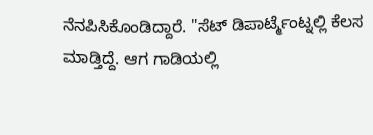ನೆನಪಿಸಿಕೊಂಡಿದ್ದಾರೆ. "ಸೆಟ್ ಡಿಪಾರ್ಟ್ಮೆಂಟ್ನಲ್ಲಿ ಕೆಲಸ ಮಾಡ್ತಿದ್ದೆ. ಆಗ ಗಾಡಿಯಲ್ಲಿ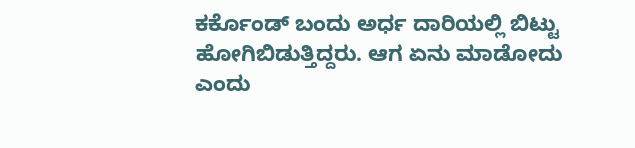ಕರ್ಕೊಂಡ್ ಬಂದು ಅರ್ಧ ದಾರಿಯಲ್ಲಿ ಬಿಟ್ಟು ಹೋಗಿಬಿಡುತ್ತಿದ್ದರು. ಆಗ ಏನು ಮಾಡೋದು ಎಂದು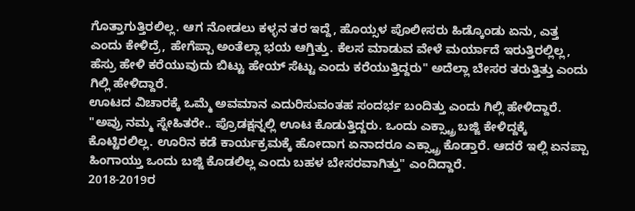ಗೊತ್ತಾಗುತ್ತಿರಲಿಲ್ಲ. ಆಗ ನೋಡಲು ಕಳ್ಳನ ತರ ಇದ್ದೆ, ಹೊಯ್ಸಳ ಪೊಲೀಸರು ಹಿಡ್ಕೊಂಡು ಏನು, ಎತ್ತ ಎಂದು ಕೇಳಿದ್ರೆ, ಹೇಗೆಪ್ಪಾ ಅಂತೆಲ್ಲಾ ಭಯ ಆಗ್ತಿತ್ತು. ಕೆಲಸ ಮಾಡುವ ವೇಳೆ ಮರ್ಯಾದೆ ಇರುತ್ತಿರಲ್ಲಿಲ್ಲ, ಹೆಸ್ರು ಹೇಳಿ ಕರೆಯುವುದು ಬಿಟ್ಟು ಹೇಯ್ ಸೆಟ್ಟು ಎಂದು ಕರೆಯುತ್ತಿದ್ದರು" ಅದೆಲ್ಲಾ ಬೇಸರ ತರುತ್ತಿತ್ತು ಎಂದು ಗಿಲ್ಲಿ ಹೇಳಿದ್ದಾರೆ.
ಊಟದ ವಿಚಾರಕ್ಕೆ ಒಮ್ಮೆ ಅವಮಾನ ಎದುರಿಸುವಂತಹ ಸಂದರ್ಭ ಬಂದಿತ್ತು ಎಂದು ಗಿಲ್ಲಿ ಹೇಳಿದ್ದಾರೆ. "ಅವ್ರು ನಮ್ಮ ಸ್ನೇಹಿತರೇ.. ಪ್ರೊಡಕ್ಷನ್ನಲ್ಲಿ ಊಟ ಕೊಡುತ್ತಿದ್ದರು. ಒಂದು ಎಕ್ಸ್ಟ್ರಾ ಬಜ್ಜಿ ಕೇಳಿದ್ದಕ್ಕೆ ಕೊಟ್ಟಿರಲಿಲ್ಲ. ಊರಿನ ಕಡೆ ಕಾರ್ಯಕ್ರಮಕ್ಕೆ ಹೋದಾಗ ಏನಾದರೂ ಎಕ್ಸ್ಟ್ರಾ ಕೊಡ್ತಾರೆ. ಆದರೆ ಇಲ್ಲಿ ಏನಪ್ಪಾ ಹಿಂಗಾಯ್ತು ಒಂದು ಬಜ್ಜಿ ಕೊಡಲಿಲ್ಲ ಎಂದು ಬಹಳ ಬೇಸರವಾಗಿತ್ತು" ಎಂದಿದ್ದಾರೆ.
2018-2019ರ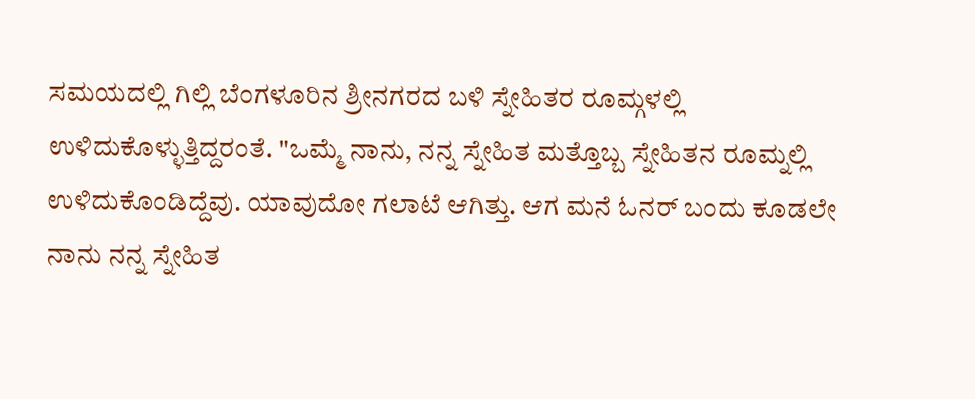ಸಮಯದಲ್ಲಿ ಗಿಲ್ಲಿ ಬೆಂಗಳೂರಿನ ಶ್ರೀನಗರದ ಬಳಿ ಸ್ನೇಹಿತರ ರೂಮ್ಗಳಲ್ಲಿ ಉಳಿದುಕೊಳ್ಳುತ್ತಿದ್ದರಂತೆ. "ಒಮ್ಮೆ ನಾನು, ನನ್ನ ಸ್ನೇಹಿತ ಮತ್ತೊಬ್ಬ ಸ್ನೇಹಿತನ ರೂಮ್ನಲ್ಲಿ ಉಳಿದುಕೊಂಡಿದ್ದೆವು. ಯಾವುದೋ ಗಲಾಟೆ ಆಗಿತ್ತು. ಆಗ ಮನೆ ಓನರ್ ಬಂದು ಕೂಡಲೇ ನಾನು ನನ್ನ ಸ್ನೇಹಿತ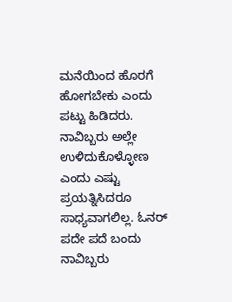ಮನೆಯಿಂದ ಹೊರಗೆ ಹೋಗಬೇಕು ಎಂದು ಪಟ್ಟು ಹಿಡಿದರು. ನಾವಿಬ್ಬರು ಅಲ್ಲೇ ಉಳಿದುಕೊಳ್ಳೋಣ ಎಂದು ಎಷ್ಟು ಪ್ರಯತ್ನಿಸಿದರೂ ಸಾಧ್ಯವಾಗಲಿಲ್ಲ. ಓನರ್ ಪದೇ ಪದೆ ಬಂದು ನಾವಿಬ್ಬರು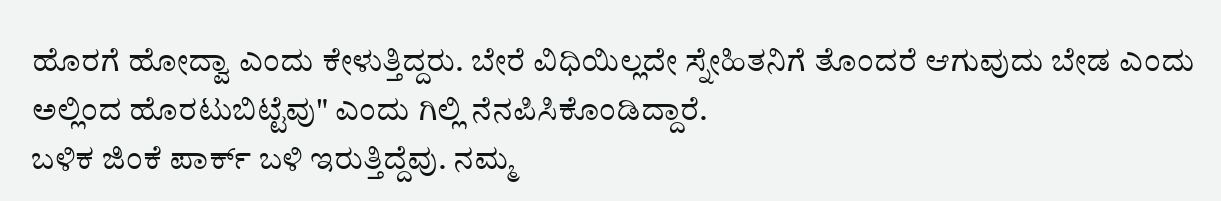ಹೊರಗೆ ಹೋದ್ವಾ ಎಂದು ಕೇಳುತ್ತಿದ್ದರು. ಬೇರೆ ವಿಧಿಯಿಲ್ಲದೇ ಸ್ನೇಹಿತನಿಗೆ ತೊಂದರೆ ಆಗುವುದು ಬೇಡ ಎಂದು ಅಲ್ಲಿಂದ ಹೊರಟುಬಿಟ್ಟೆವು" ಎಂದು ಗಿಲ್ಲಿ ನೆನಪಿಸಿಕೊಂಡಿದ್ದಾರೆ.
ಬಳಿಕ ಜಿಂಕೆ ಪಾರ್ಕ್ ಬಳಿ ಇರುತ್ತಿದ್ದೆವು. ನಮ್ಮ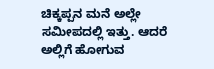ಚಿಕ್ಕಪ್ಪನ ಮನೆ ಅಲ್ಲೇ ಸಮೀಪದಲ್ಲಿ ಇತ್ತು. ಆದರೆ ಅಲ್ಲಿಗೆ ಹೋಗುವ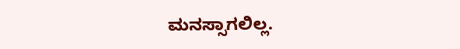ಮನಸ್ಸಾಗಲಿಲ್ಲ.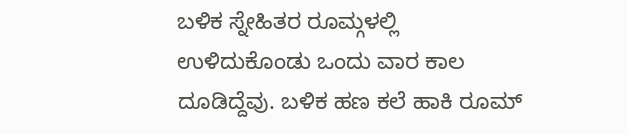ಬಳಿಕ ಸ್ನೇಹಿತರ ರೂಮ್ಗಳಲ್ಲಿ ಉಳಿದುಕೊಂಡು ಒಂದು ವಾರ ಕಾಲ ದೂಡಿದ್ದೆವು. ಬಳಿಕ ಹಣ ಕಲೆ ಹಾಕಿ ರೂಮ್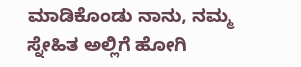ಮಾಡಿಕೊಂಡು ನಾನು, ನಮ್ಮ ಸ್ನೇಹಿತ ಅಲ್ಲಿಗೆ ಹೋಗಿ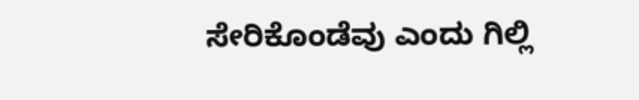ಸೇರಿಕೊಂಡೆವು ಎಂದು ಗಿಲ್ಲಿ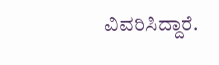ವಿವರಿಸಿದ್ದಾರೆ.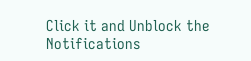Click it and Unblock the Notifications